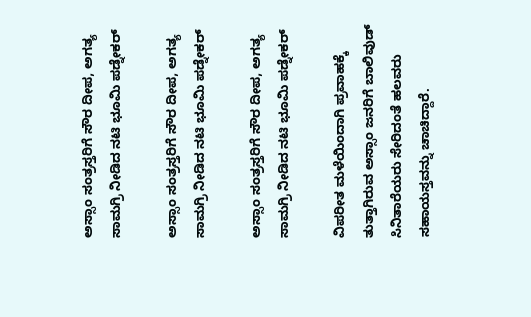ಅಸ್ಸಾಂ ಸಂತ್ರಸ್ತರಿಗೆ ಸೌರ ದೀಪ, ಅಗತ್ಯ ಸಾಮಗ್ರಿ ನೀಡಿದ ನಟಿ ಭೂಮಿ ಪಡ್ನೇಕರ್

ಅಸ್ಸಾಂ ಸಂತ್ರಸ್ತರಿಗೆ ಸೌರ ದೀಪ, ಅಗತ್ಯ ಸಾಮಗ್ರಿ ನೀಡಿದ ನಟಿ ಭೂಮಿ ಪಡ್ನೇಕರ್

ಅಸ್ಸಾಂ ಸಂತ್ರಸ್ತರಿಗೆ ಸೌರ ದೀಪ, ಅಗತ್ಯ ಸಾಮಗ್ರಿ ನೀಡಿದ ನಟಿ ಭೂಮಿ ಪಡ್ನೇಕರ್

ವಿಪರೀತ ಮಳೆಯಿಂದಾಗಿ ಪ್ರವಾಹಕ್ಕೆ ತುತ್ತಾಗಿರುವ ಅಸ್ಸಾಂ ಜನರಿಗೆ ಬಾಲಿವುಡ್‌ ಸಿನಿತಾರೆಯರು ಸೇರಿದಂತೆ ಹಲವರು ಸಹಾಯಸ್ತವನ್ನು ಚಾಚಿದ್ದಾರೆ.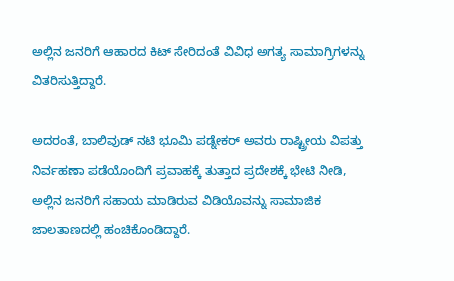ಅಲ್ಲಿನ ಜನರಿಗೆ ಆಹಾರದ ಕಿಟ್‌ ಸೇರಿದಂತೆ ವಿವಿಧ ಅಗತ್ಯ ಸಾಮಾಗ್ರಿಗಳನ್ನು ವಿತರಿಸುತ್ತಿದ್ದಾರೆ.

ಅದರಂತೆ, ಬಾಲಿವುಡ್‌ ನಟಿ ಭೂಮಿ ಪಡ್ನೇಕರ್ ಅವರು ರಾಷ್ಟ್ರೀಯ ವಿಪತ್ತು ನಿರ್ವಹಣಾ ಪಡೆಯೊಂದಿಗೆ ಪ್ರವಾಹಕ್ಕೆ ತುತ್ತಾದ ಪ್ರದೇಶಕ್ಕೆ ಭೇಟಿ ನೀಡಿ, ಅಲ್ಲಿನ ಜನರಿಗೆ ಸಹಾಯ ಮಾಡಿರುವ ವಿಡಿಯೊವನ್ನು ಸಾಮಾಜಿಕ ಜಾಲತಾಣದಲ್ಲಿ ಹಂಚಿಕೊಂಡಿದ್ದಾರೆ.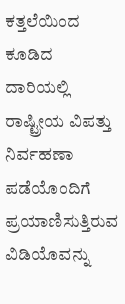ಕತ್ತಲೆಯಿಂದ ಕೂಡಿದ ದಾರಿಯಲ್ಲಿ ರಾಷ್ಟ್ರೀಯ ವಿಪತ್ತು ನಿರ್ವಹಣಾ ಪಡೆಯೊಂದಿಗೆ ಪ್ರಯಾಣಿಸುತ್ತಿರುವ ವಿಡಿಯೊವನ್ನು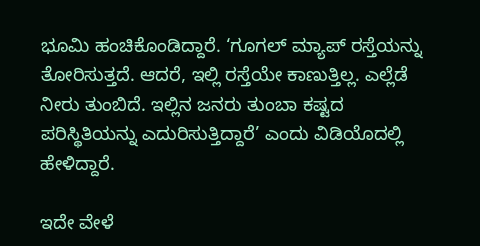ಭೂಮಿ ಹಂಚಿಕೊಂಡಿದ್ದಾರೆ. ‘ಗೂಗಲ್ ಮ್ಯಾಪ್ ರಸ್ತೆಯನ್ನು ತೋರಿಸುತ್ತದೆ. ಆದರೆ, ಇಲ್ಲಿ ರಸ್ತೆಯೇ ಕಾಣುತ್ತಿಲ್ಲ. ಎಲ್ಲೆಡೆ ನೀರು ತುಂಬಿದೆ. ಇಲ್ಲಿನ ಜನರು ತುಂಬಾ ಕಷ್ಟದ ಪರಿಸ್ಥಿತಿಯನ್ನು ಎದುರಿಸುತ್ತಿದ್ದಾರೆ’ ಎಂದು ವಿಡಿಯೊದಲ್ಲಿ ಹೇಳಿದ್ದಾರೆ.

ಇದೇ ವೇಳೆ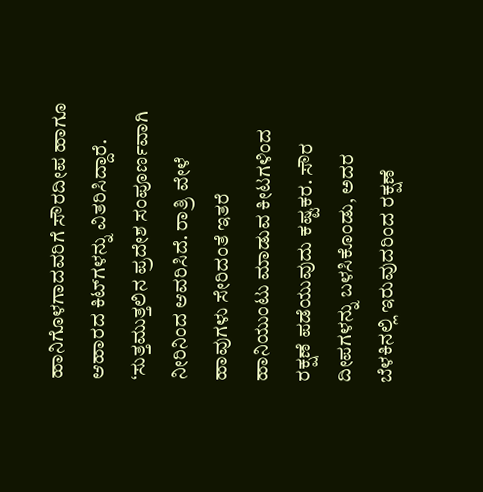ಹಾನಿಗೊಳಗಾದವರಿಗೆ ಸೌರದೀಪ ಹಾಗೂ ಆಹಾರದ ಕಿಟ್‌ಗಳನ್ನು ವಿತರಿಸಿದ್ದಾರೆ. ‘ಸುತ್ತಮುತ್ತಲಿನ ಪ್ರದೇಶ ಸಂಪೂರ್ಣವಾಗಿ ನೀರಿನಿಂದ ಆವರಿಸಿ‌ದೆ. ರಾತ್ರಿ ವೇಳೆ ಹಾವುಗಳು ಸೇರಿದಂತೆ ಇತರೆ ಹಾನಿಯುಂಟು ಮಾಡುವ ಕೀಟಗಳಿಂದ ರಕ್ಷಣೆ ಪಡೆಯುವುದು ಕಷ್ಟಕರ. ಸೌರ ದೀಪಗಳನ್ನು ಬಳಸಿಕೊಂಡು, ಅದರ ಬೆಳಕಿನಲ್ಲಿ ಇರುವುದರಿಂದ ರಕ್ಷಣೆ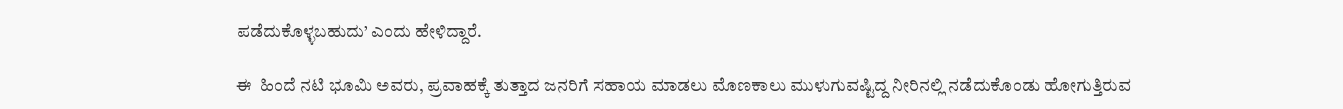ಪಡೆದುಕೊಳ್ಳಬಹುದು’ ಎಂದು ಹೇಳಿದ್ದಾರೆ.

ಈ  ಹಿಂದೆ ನಟಿ ಭೂಮಿ ಅವರು, ಪ್ರವಾಹಕ್ಕೆ ತುತ್ತಾದ ಜನರಿಗೆ ಸಹಾಯ ಮಾಡಲು ಮೊಣಕಾಲು ಮುಳುಗುವಷ್ಟಿದ್ದ ನೀರಿನಲ್ಲಿ ನಡೆದುಕೊಂಡು ಹೋಗುತ್ತಿರುವ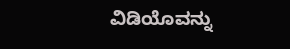ವಿಡಿಯೊವನ್ನು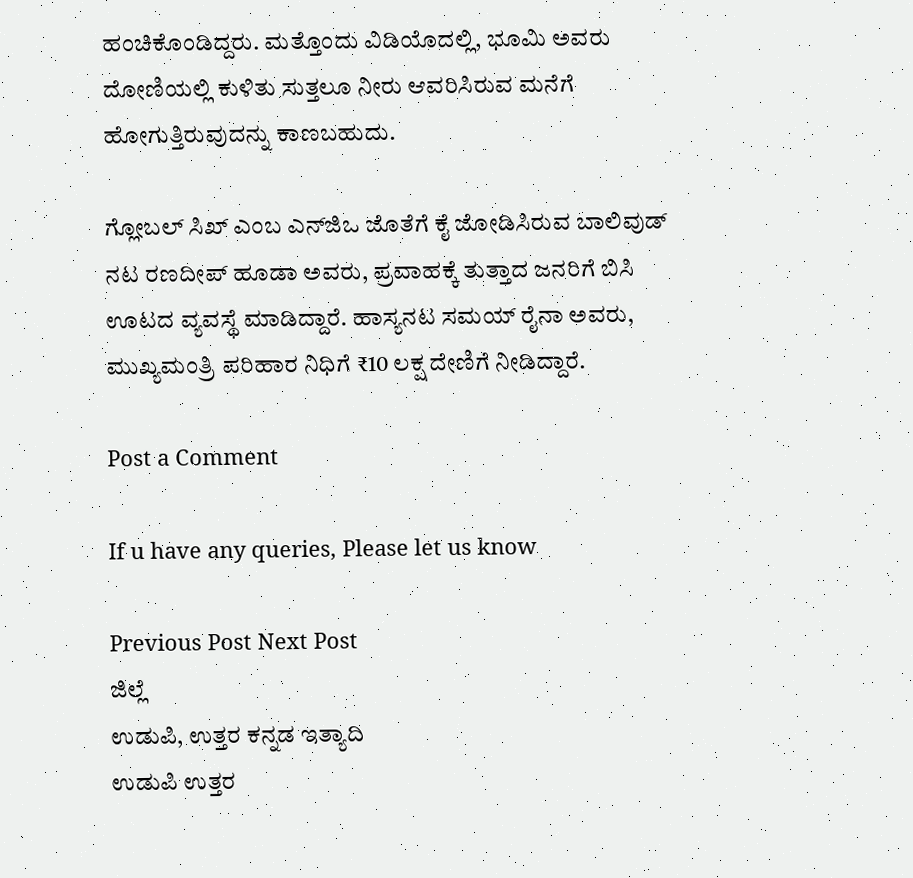ಹಂಚಿಕೊಂಡಿದ್ದರು. ಮತ್ತೊಂದು ವಿಡಿಯೊದಲ್ಲಿ, ಭೂಮಿ ಅವರು ದೋಣಿಯಲ್ಲಿ ಕುಳಿತು ಸುತ್ತಲೂ ನೀರು ಆವರಿಸಿರುವ ಮನೆಗೆ ಹೋಗುತ್ತಿರುವುದನ್ನು ಕಾಣಬಹುದು.

ಗ್ಲೋಬಲ್ ಸಿಖ್ ಎಂಬ ಎನ್‌ಜಿಒ ಜೊತೆಗೆ ಕೈ ಜೋಡಿಸಿರುವ ಬಾಲಿವುಡ್ ನಟ ರಣದೀಪ್ ಹೂಡಾ ಅವರು, ಪ್ರವಾಹಕ್ಕೆ ತುತ್ತಾದ ಜನರಿಗೆ ಬಿಸಿ ಊಟದ ವ್ಯವಸ್ಥೆ ಮಾಡಿದ್ದಾರೆ. ಹಾಸ್ಯನಟ ಸಮಯ್ ರೈನಾ ಅವರು, ಮುಖ್ಯಮಂತ್ರಿ ಪರಿಹಾರ ನಿಧಿಗೆ ₹10 ಲಕ್ಷ ದೇಣಿಗೆ ನೀಡಿದ್ದಾರೆ.

Post a Comment

If u have any queries, Please let us know

Previous Post Next Post
ಜಿಲ್ಲೆ
ಉಡುಪಿ, ಉತ್ತರ ಕನ್ನಡ ಇತ್ಯಾದಿ
ಉಡುಪಿ ಉತ್ತರ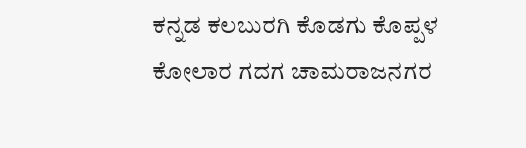ಕನ್ನಡ ಕಲಬುರಗಿ ಕೊಡಗು ಕೊಪ್ಪಳ ಕೋಲಾರ ಗದಗ ಚಾಮರಾಜನಗರ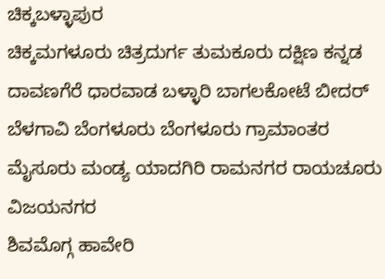ಚಿಕ್ಕಬಳ್ಳಾಪುರ
ಚಿಕ್ಕಮಗಳೂರು ಚಿತ್ರದುರ್ಗ ತುಮಕೂರು ದಕ್ಷಿಣ ಕನ್ನಡ ದಾವಣಗೆರೆ ಧಾರವಾಡ ಬಳ್ಳಾರಿ ಬಾಗಲಕೋಟೆ ಬೀದರ್
ಬೆಳಗಾವಿ ಬೆಂಗಳೂರು ಬೆಂಗಳೂರು ಗ್ರಾಮಾಂತರ ಮೈಸೂರು ಮಂಡ್ಯ ಯಾದಗಿರಿ ರಾಮನಗರ ರಾಯಚೂರು ವಿಜಯನಗರ
ಶಿವಮೊಗ್ಗ ಹಾವೇರಿ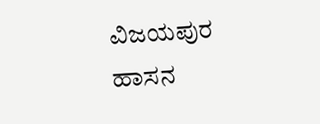ವಿಜಯಪುರ ಹಾಸನ